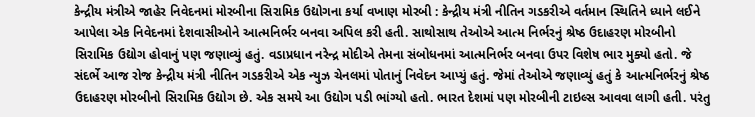કેન્દ્રીય મંત્રીએ જાહેર નિવેદનમાં મોરબીના સિરામિક ઉદ્યોગના કર્યા વખાણ મોરબી : કેન્દ્રીય મંત્રી નીતિન ગડકરીએ વર્તમાન સ્થિતિને ધ્યાને લઈને આપેલા એક નિવેદનમાં દેશવાસીઓને આત્મનિર્ભર બનવા અપિલ કરી હતી. સાથોસાથ તેઓએ આત્મ નિર્ભરનું શ્રેષ્ઠ ઉદાહરણ મોરબીનો સિરામિક ઉદ્યોગ હોવાનું પણ જણાવ્યું હતું. વડાપ્રધાન નરેન્દ્ર મોદીએ તેમના સંબોધનમાં આત્મનિર્ભર બનવા ઉપર વિશેષ ભાર મુક્યો હતો. જે સંદર્ભે આજ રોજ કેન્દ્રીય મંત્રી નીતિન ગડકરીએ એક ન્યુઝ ચેનલમાં પોતાનું નિવેદન આપ્યું હતું. જેમાં તેઓએ જણાવ્યું હતું કે આત્મનિર્ભરનું શ્રેષ્ઠ ઉદાહરણ મોરબીનો સિરામિક ઉદ્યોગ છે. એક સમયે આ ઉદ્યોગ પડી ભાંગ્યો હતો. ભારત દેશમાં પણ મોરબીની ટાઇલ્સ આવવા લાગી હતી. પરંતુ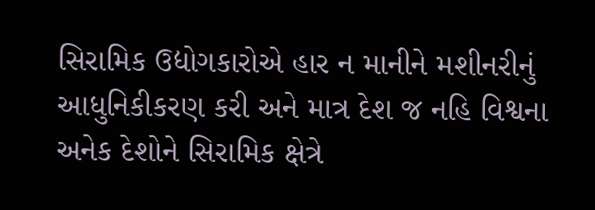સિરામિક ઉદ્યોગકારોએ હાર ન માનીને મશીનરીનું આધુનિકીકરણ કરી અને માત્ર દેશ જ નહિ વિશ્વના અનેક દેશોને સિરામિક ક્ષેત્રે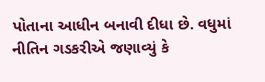પોતાના આધીન બનાવી દીધા છે. વધુમાં નીતિન ગડકરીએ જણાવ્યું કે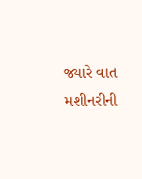જ્યારે વાત મશીનરીની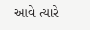આવે ત્યારે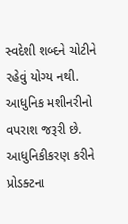સ્વદેશી શબ્દને ચોટીને રહેવું યોગ્ય નથી. આધુનિક મશીનરીનો વપરાશ જરૂરી છે. આધુનિકીકરણ કરીને પ્રોડક્ટના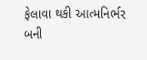ફેલાવા થકી આત્મનિર્ભર બની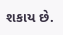શકાય છે.